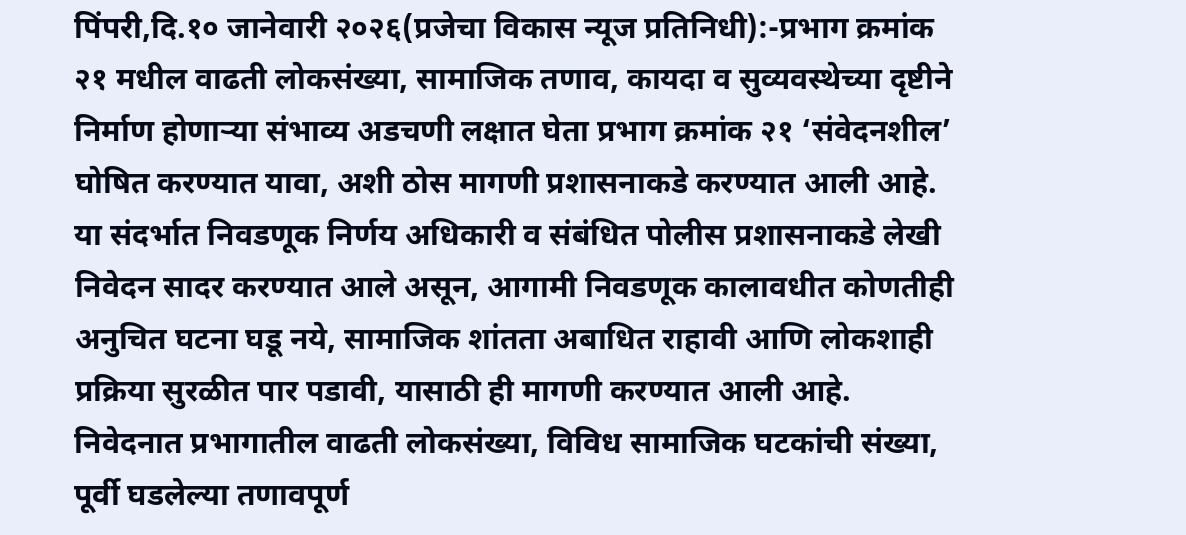पिंपरी,दि.१० जानेवारी २०२६(प्रजेचा विकास न्यूज प्रतिनिधी):-प्रभाग क्रमांक २१ मधील वाढती लोकसंख्या, सामाजिक तणाव, कायदा व सुव्यवस्थेच्या दृष्टीने निर्माण होणाऱ्या संभाव्य अडचणी लक्षात घेता प्रभाग क्रमांक २१ ‘संवेदनशील’ घोषित करण्यात यावा, अशी ठोस मागणी प्रशासनाकडे करण्यात आली आहे.
या संदर्भात निवडणूक निर्णय अधिकारी व संबंधित पोलीस प्रशासनाकडे लेखी निवेदन सादर करण्यात आले असून, आगामी निवडणूक कालावधीत कोणतीही अनुचित घटना घडू नये, सामाजिक शांतता अबाधित राहावी आणि लोकशाही प्रक्रिया सुरळीत पार पडावी, यासाठी ही मागणी करण्यात आली आहे.
निवेदनात प्रभागातील वाढती लोकसंख्या, विविध सामाजिक घटकांची संख्या, पूर्वी घडलेल्या तणावपूर्ण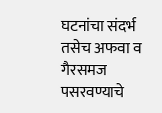घटनांचा संदर्भ तसेच अफवा व गैरसमज पसरवण्याचे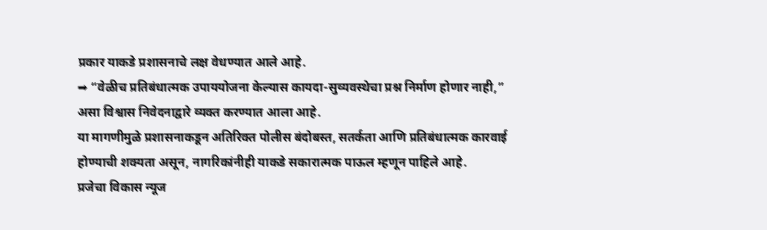प्रकार याकडे प्रशासनाचे लक्ष वेधण्यात आले आहे.
➡ “वेळीच प्रतिबंधात्मक उपाययोजना केल्यास कायदा-सुव्यवस्थेचा प्रश्न निर्माण होणार नाही,” असा विश्वास निवेदनाद्वारे व्यक्त करण्यात आला आहे.
या मागणीमुळे प्रशासनाकडून अतिरिक्त पोलीस बंदोबस्त, सतर्कता आणि प्रतिबंधात्मक कारवाई होण्याची शक्यता असून, नागरिकांनीही याकडे सकारात्मक पाऊल म्हणून पाहिले आहे.
प्रजेचा विकास न्यूज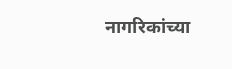नागरिकांच्या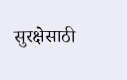सुरक्षेसाठी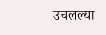उचलल्या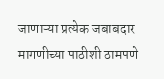जाणाऱ्या प्रत्येक जबाबदार मागणीच्या पाठीशी ठामपणे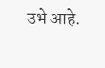उभे आहे.